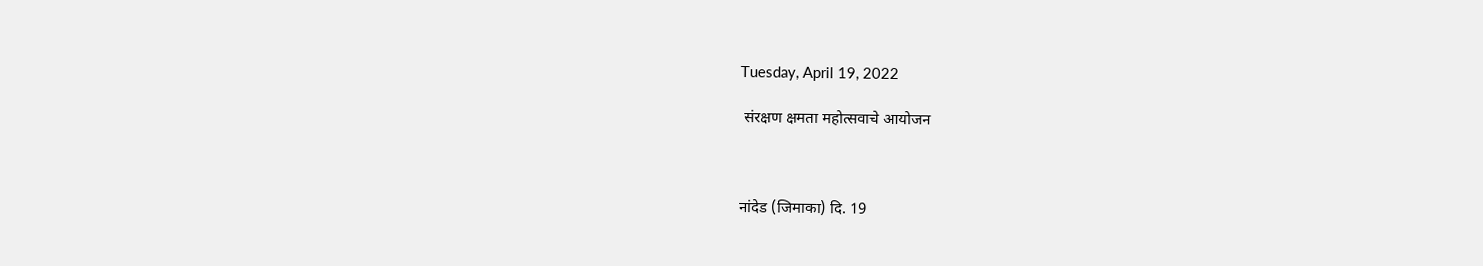Tuesday, April 19, 2022

 संरक्षण क्षमता महोत्सवाचे आयोजन



नांदेड (जिमाका) दि. 19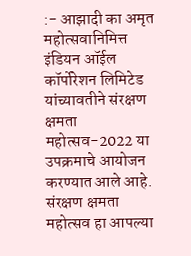:- आझादी का अमृत महोत्सवानिमित्त इंडियन ऑईल कॉर्पोरेशन लिमिटेड यांच्यावतीने संरक्षण क्षमता महोत्सव-2022 या उपक्रमाचे आयोजन करण्यात आले आहे. संरक्षण क्षमता महोत्सव हा आपल्या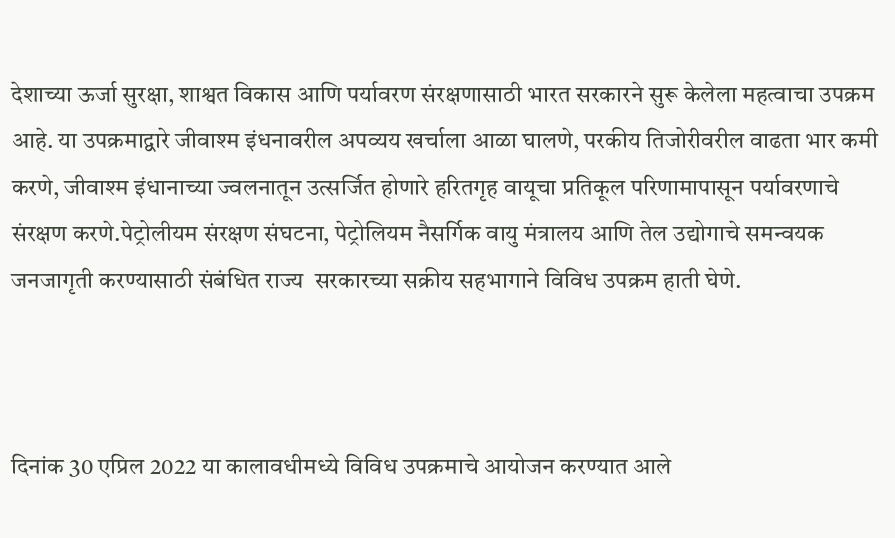देशाच्या ऊर्जा सुरक्षा, शाश्वत विकास आणि पर्यावरण संरक्षणासाठी भारत सरकारने सुरू केलेला महत्वाचा उपक्रम आहे. या उपक्रमाद्वारे जीवाश्म इंधनावरील अपव्यय खर्चाला आळा घालणे, परकीय तिजोरीवरील वाढता भार कमी करणे, जीवाश्म इंधानाच्या ज्वलनातून उत्सर्जित होणारे हरितगृह वायूचा प्रतिकूल परिणामापासून पर्यावरणाचे संरक्षण करणे.पेट्रोलीयम संरक्षण संघटना, पेट्रोलियम नैसर्गिक वायु मंत्रालय आणि तेल उद्योगाचे समन्वयक जनजागृती करण्यासाठी संबंधित राज्य  सरकारच्या सक्रीय सहभागाने विविध उपक्रम हाती घेणे.



दिनांक 30 एप्रिल 2022 या कालावधीमध्ये विविध उपक्रमाचे आयोजन करण्यात आले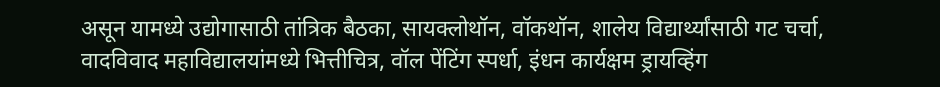असून यामध्ये उद्योगासाठी तांत्रिक बैठका, सायक्लोथॉन, वॉकथॉन, शालेय विद्यार्थ्यांसाठी गट चर्चा, वादविवाद महाविद्यालयांमध्ये भित्तीचित्र, वॉल पेंटिंग स्पर्धा, इंधन कार्यक्षम ड्रायव्हिंग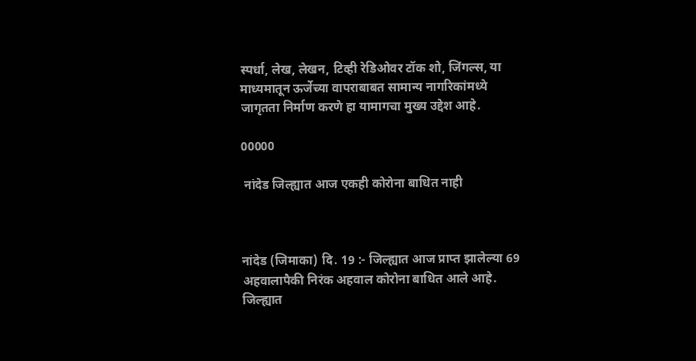स्पर्धा, लेख, लेखन, टिव्ही रेडिओवर टॉक शो, जिंगल्स, या माध्यमातून ऊर्जेच्या वापराबाबत सामान्य नागरिकांमध्ये जागृतता निर्माण करणे हा यामागचा मुख्य उद्देश आहे.

00000

 नांदेड जिल्ह्यात आज एकही कोरोना बाधित नाही



नांदेड (जिमाका) दि. 19 :- जिल्ह्यात आज प्राप्त झालेल्या 69 अहवालापैकी निरंक अहवाल कोरोना बाधित आले आहे. जिल्ह्यात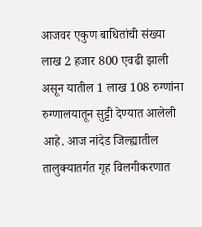आजवर एकुण बाधितांची संख्या लाख 2 हजार 800 एवढी झाली असून यातील 1 लाख 108 रुग्णांना रुग्णालयातून सुट्टी देण्यात आलेली आहे. आज नांदेड जिल्ह्यातील तालुक्यातर्गत गृह विलगीकरणात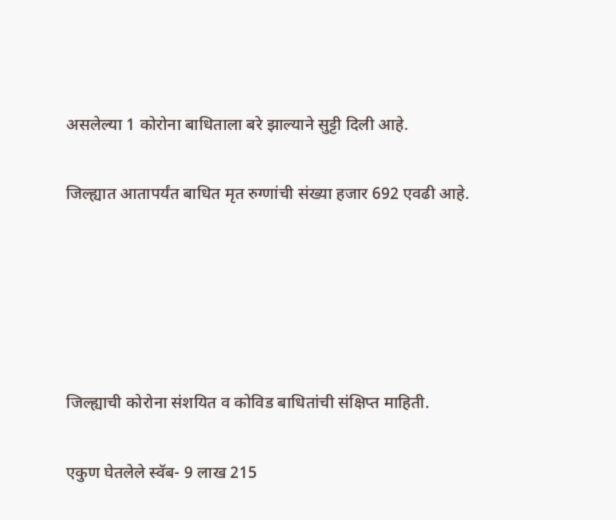असलेल्या 1 कोरोना बाधिताला बरे झाल्याने सुट्टी दिली आहे.

जिल्ह्यात आतापर्यंत बाधित मृत रुग्णांची संख्या हजार 692 एवढी आहे.





जिल्ह्याची कोरोना संशयित व कोविड बाधितांची संक्षिप्त माहिती.

एकुण घेतलेले स्वॅब- 9 लाख 215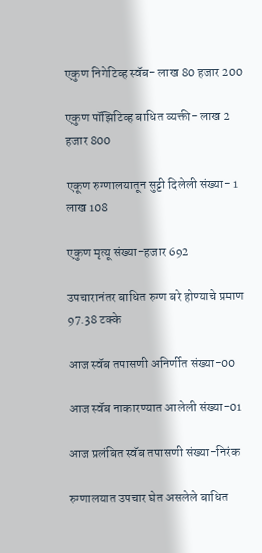एकुण निगेटिव्ह स्वॅब- लाख 80 हजार 200

एकुण पॉझिटिव्ह बाधित व्यक्ती- लाख 2 हजार 800

एकूण रुग्णालयातून सुट्टी दिलेली संख्या- 1 लाख 108

एकुण मृत्यू संख्या-हजार 692

उपचारानंतर बाधित रुग्ण बरे होण्याचे प्रमाण 97.38 टक्के

आज स्वॅब तपासणी अनिर्णीत संख्या-00

आज स्वॅब नाकारण्यात आलेली संख्या-01

आज प्रलंबित स्वॅब तपासणी संख्या-निरंक

रुग्णालयात उपचार घेत असलेले बाधित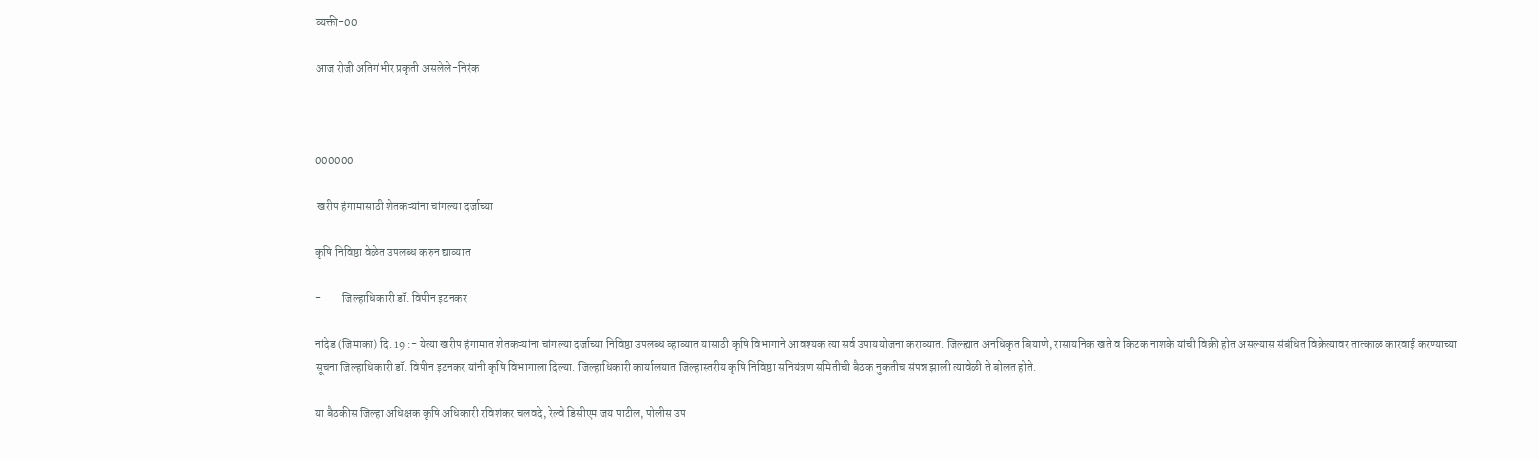व्यक्ती-00

आज रोजी अतिगंभीर प्रकृती असलेले-निरंक



000000

 खरीप हंगामासाठी शेतकऱ्यांना चांगल्या दर्जाच्या

कृषि निविष्ठा वेळेत उपलब्ध करुन द्याव्यात

-         जिल्हाधिकारी डॉ. विपीन इटनकर

नांदेड (जिमाका) दि. 19 :- येत्या खरीप हंगामात शेतकऱ्यांना चांगल्या दर्जाच्या निविष्ठा उपलब्ध व्हाव्यात यासाठी कृषि विभागाने आवश्यक त्या सर्व उपाययोजना कराव्यात. जिल्ह्यात अनधिकृत बियाणे, रासायनिक खते व किटक नाशके यांची विक्री होत असल्यास संबंधित विक्रेत्यावर तात्काळ कारवाई करण्याच्या सूचना जिल्हाधिकारी डॉ. विपीन इटनकर यांनी कृषि विभागाला दिल्या. जिल्हाधिकारी कार्यालयात जिल्हास्तरीय कृषि निविष्ठा सनियंत्रण समितीची बैठक नुकतीच संपन्न झाली त्यावेळी ते बोलत होते.

या बैठकीस जिल्हा अधिक्षक कृषि अधिकारी रविशंकर चलवदे, रेल्वे डिसीएम जय पाटील, पोलीस उप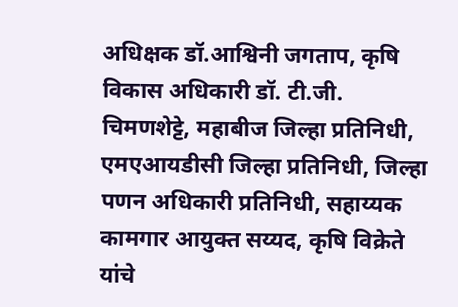अधिक्षक डॉ.आश्विनी जगताप, कृषि विकास अधिकारी डॉ. टी.जी. चिमणशेट्टे, महाबीज जिल्हा प्रतिनिधी, एमएआयडीसी जिल्हा प्रतिनिधी, जिल्हा पणन अधिकारी प्रतिनिधी, सहाय्यक कामगार आयुक्त सय्यद, कृषि विक्रेते यांचे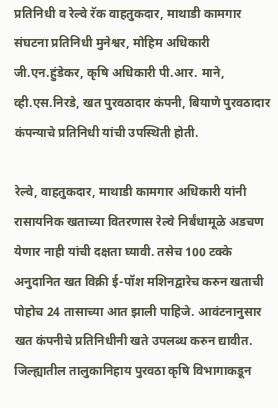प्रतिनिधी व रेल्वे रॅक वाहतुकदार, माथाडी कामगार संघटना प्रतिनिधी मुनेश्वर, मोहिम अधिकारी जी.एन.हुंडेकर, कृषि अधिकारी पी.आर. माने, व्ही.एस.निरडे, खत पुरवठादार कंपनी, बियाणे पुरवठादार कंपन्याचे प्रतिनिधी यांची उपस्थिती होती.

रेल्वे, वाहतुकदार, माथाडी कामगार अधिकारी यांनी रासायनिक खताच्या वितरणास रेल्वे निर्बंधामूळे अडचण येणार नाही यांची दक्षता घ्यावी. तसेच 100 टक्के अनुदानित खत विक्री ई-पॉश मशिनद्वारेच करुन खताची पोहोच 24 तासाच्या आत झाली पाहिजे. आवंटनानुसार खत कंपनीचे प्रतिनिधीनी खते उपलब्ध करुन द्यावीत. जिल्ह्यातील तालुकानिहाय पुरवठा कृषि विभागाकडून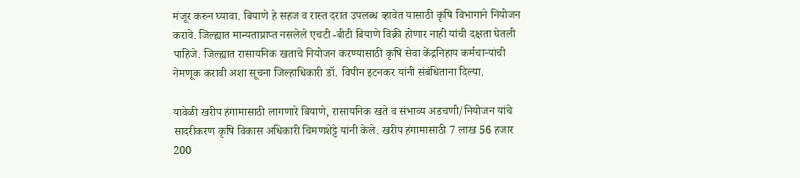मंजूर करुन घ्यावा. बियाणे हे सहज व रास्त दरात उपलब्ध व्हावेत यासाठी कृषि विभागाने नियोजन करावे. जिल्ह्यात मान्यताप्राप्त नसलेले एचटी -बीटी बियाणे विक्री होणार नाही यांची दक्षता घेतली पाहिजे. जिल्ह्यात रासायनिक खताचे नियोजन करण्यासाठी कृषि सेवा केंद्रनिहाय कर्मचाऱ्यांची नेमणूक करावी अशा सूचना जिल्हाधिकारी डॉ. विपीन इटनकर यांनी संबंधिताना दिल्या.

यावेळी खरीप हंगामासाठी लागणारे बियाणे, रासायनिक खते व संभाव्य अडचणी/नियोजन यांचे सादरीकरण कृषि विकास अधिकारी चिमणशेट्टे यांनी केले. खरीप हंगामासाठी 7 लाख 56 हजार 200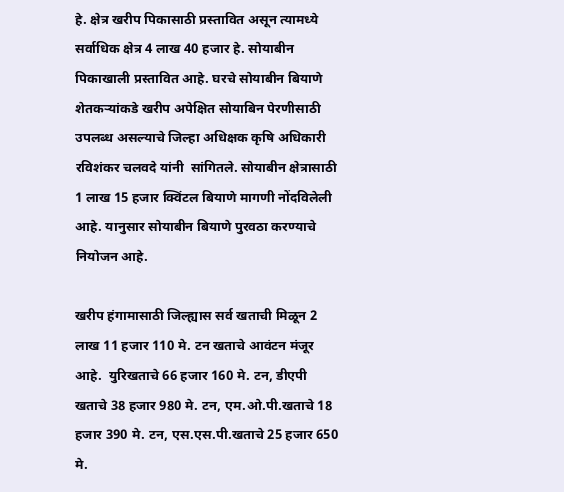हे. क्षेत्र खरीप पिकासाठी प्रस्तावित असून त्यामध्ये सर्वाधिक क्षेत्र 4 लाख 40 हजार हे. सोयाबीन पिकाखाली प्रस्तावित आहे. घरचे सोयाबीन बियाणे शेतकऱ्यांकडे खरीप अपेक्षित सोयाबिन पेरणीसाठी उपलब्ध असल्याचे जिल्हा अधिक्षक कृषि अधिकारी रविशंकर चलवदे यांनी  सांगितले. सोयाबीन क्षेत्रासाठी 1 लाख 15 हजार क्विंटल बियाणे मागणी नोंदविलेली आहे. यानुसार सोयाबीन बियाणे पुरवठा करण्याचे नियोजन आहे.

खरीप हंगामासाठी जिल्ह्यास सर्व खताची मिळून 2 लाख 11 हजार 110 मे. टन खताचे आवंटन मंजूर आहे.  युरिखताचे 66 हजार 160 मे. टन, डीएपी खताचे 38 हजार 980 मे. टन, एम.ओ.पी.खताचे 18 हजार 390 मे. टन, एस.एस.पी.खताचे 25 हजार 650 मे.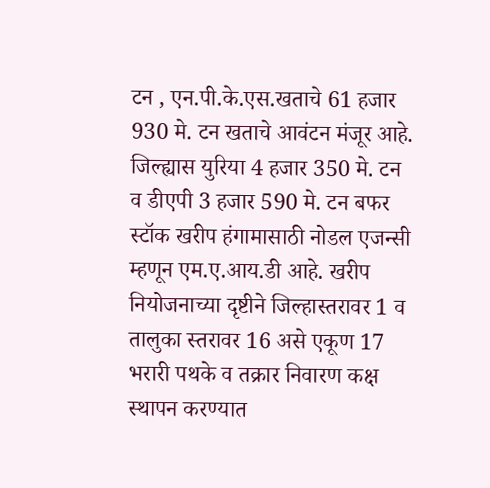टन , एन.पी.के.एस.खताचे 61 हजार 930 मे. टन खताचे आवंटन मंजूर आहे. जिल्ह्यास युरिया 4 हजार 350 मे. टन व डीएपी 3 हजार 590 मे. टन बफर स्टॉक खरीप हंगामासाठी नोडल एजन्सी म्हणून एम.ए.आय.डी आहे. खरीप नियोजनाच्या दृष्टीने जिल्हास्तरावर 1 व तालुका स्तरावर 16 असे एकूण 17 भरारी पथके व तक्रार निवारण कक्ष स्थापन करण्यात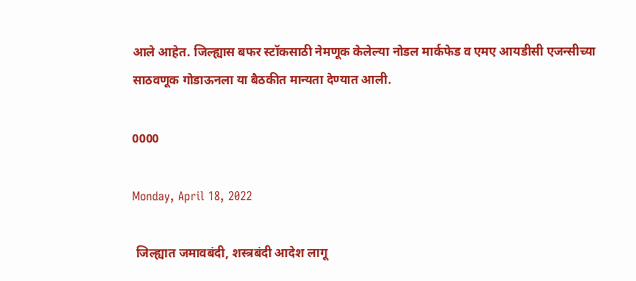आले आहेत. जिल्ह्यास बफर स्टॉकसाठी नेमणूक केलेल्या नोडल मार्कफेड व एमए आयडीसी एजन्सीच्या साठवणूक गोडाऊनला या बैठकीत मान्यता देण्यात आली.

0000

Monday, April 18, 2022

 जिल्ह्यात जमावबंदी, शस्त्रबंदी आदेश लागू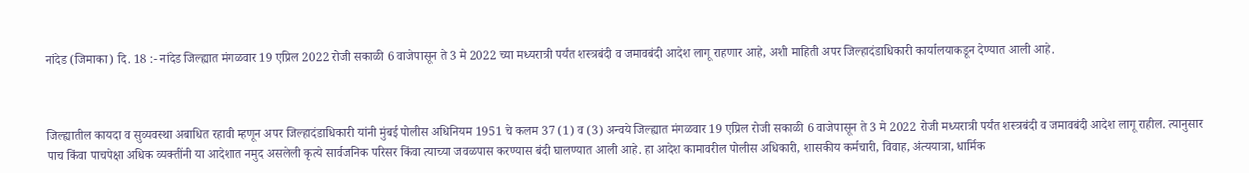नांदेड (जिमाका) दि. 18 :- नांदेड जिल्ह्यात मंगळवार 19 एप्रिल 2022 रोजी सकाळी 6 वाजेपासून ते 3 मे 2022 च्या मध्यरात्री पर्यंत शस्त्रबंदी व जमावबंदी आदेश लागू राहणार आहे, अशी माहिती अपर जिल्हादंडाधिकारी कार्यालयाकडून देण्यात आली आहे.



जिल्ह्यातील कायदा व सुव्यवस्था अबाधित रहावी म्हणून अपर जिल्हादंडाधिकारी यांनी मुंबई पोलीस अधिनियम 1951 चे कलम 37 (1) व (3) अन्वये जिल्ह्यात मंगळवार 19 एप्रिल रोजी सकाळी 6 वाजेपासून ते 3 मे 2022 रोजी मध्यरात्री पर्यंत शस्त्रबंदी व जमावबंदी आदेश लागू राहील. त्यानुसार पाच किंवा पाचपेक्षा अधिक व्यक्तींनी या आदेशात नमुद असलेली कृत्ये सार्वजनिक परिसर किंवा त्याच्या जवळपास करण्यास बंदी घालण्यात आली आहे. हा आदेश कामावरील पोलीस अधिकारी, शासकीय कर्मचारी, विवाह, अंत्ययात्रा, धार्मिक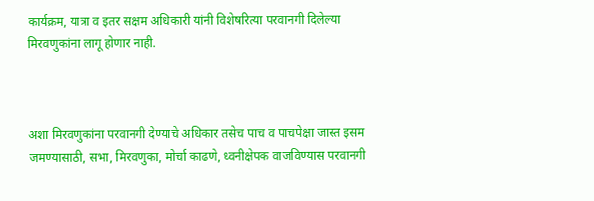कार्यक्रम, यात्रा व इतर सक्षम अधिकारी यांनी विशेषरित्या परवानगी दिलेल्या मिरवणुकांना लागू होणार नाही.



अशा मिरवणुकांना परवानगी देण्याचे अधिकार तसेच पाच व पाचपेक्षा जास्त इसम जमण्यासाठी, सभा, मिरवणुका, मोर्चा काढणे, ध्वनीक्षेपक वाजविण्यास परवानगी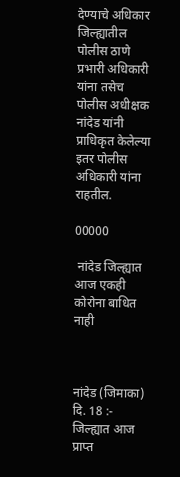देण्याचे अधिकार जिल्ह्यातील पोलीस ठाणे प्रभारी अधिकारी यांना तसेच पोलीस अधीक्षक नांदेड यांनी प्राधिकृत केलेल्या इतर पोलीस अधिकारी यांना राहतील.

00000

 नांदेड जिल्ह्यात आज एकही कोरोना बाधित नाही



नांदेड (जिमाका) दि. 18 :- जिल्ह्यात आज प्राप्त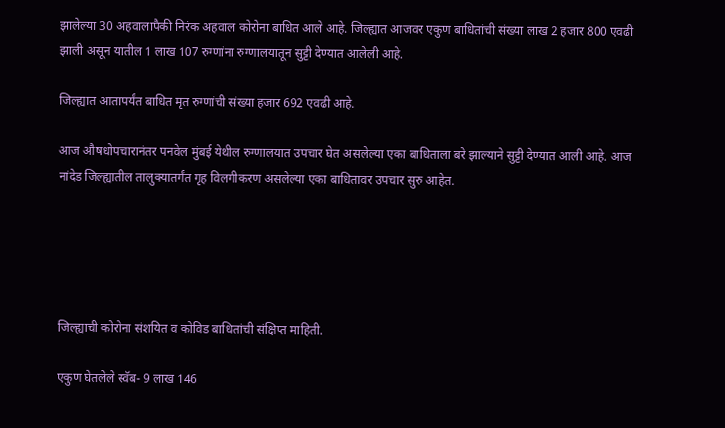झालेल्या 30 अहवालापैकी निरंक अहवाल कोरोना बाधित आले आहे. जिल्ह्यात आजवर एकुण बाधितांची संख्या लाख 2 हजार 800 एवढी झाली असून यातील 1 लाख 107 रुग्णांना रुग्णालयातून सुट्टी देण्यात आलेली आहे.

जिल्ह्यात आतापर्यंत बाधित मृत रुग्णांची संख्या हजार 692 एवढी आहे.

आज औषधोपचारानंतर पनवेल मुंबई येथील रुग्णालयात उपचार घेत असलेल्या एका बाधिताला बरे झाल्याने सुट्टी देण्यात आली आहे. आज नांदेड जिल्ह्यातील तालुक्यातर्गंत गृह विलगीकरण असलेल्या एका बाधितावर उपचार सुरु आहेत.





जिल्ह्याची कोरोना संशयित व कोविड बाधितांची संक्षिप्त माहिती.

एकुण घेतलेले स्वॅब- 9 लाख 146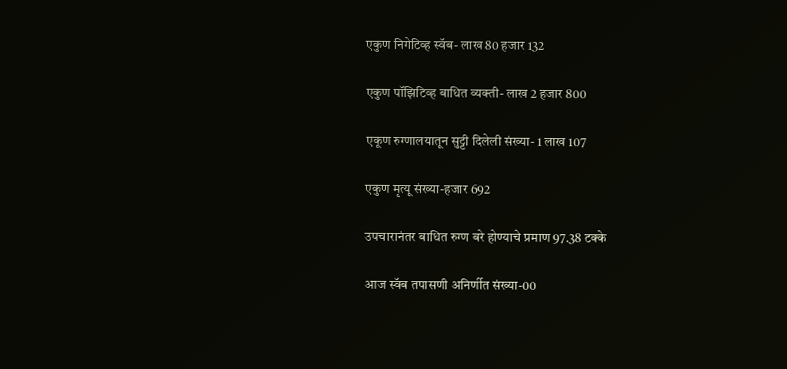एकुण निगेटिव्ह स्वॅब- लाख 80 हजार 132

एकुण पॉझिटिव्ह बाधित व्यक्ती- लाख 2 हजार 800

एकूण रुग्णालयातून सुट्टी दिलेली संख्या- 1 लाख 107

एकुण मृत्यू संख्या-हजार 692

उपचारानंतर बाधित रुग्ण बरे होण्याचे प्रमाण 97.38 टक्के

आज स्वॅब तपासणी अनिर्णीत संख्या-00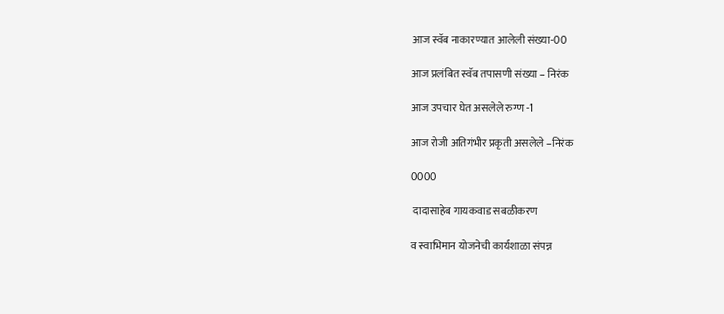आज स्वॅब नाकारण्यात आलेली संख्या-00

आज प्रलंबित स्वॅब तपासणी संख्या – निरंक

आज उपचार घेत असलेले रुग्ण -1

आज रोजी अतिगंभीर प्रकृती असलेले –निरंक

0000

 दादासाहेब गायकवाड सबळीकरण

व स्वाभिमान योजनेची कार्यशाळा संपन्न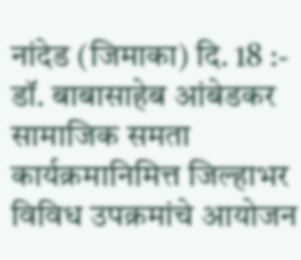नांदेड (जिमाका) दि. 18 :- डॉ. बाबासाहेब आंबेडकर सामाजिक समता कार्यक्रमानिमित्त जिल्हाभर विविध उपक्रमांचे आयोजन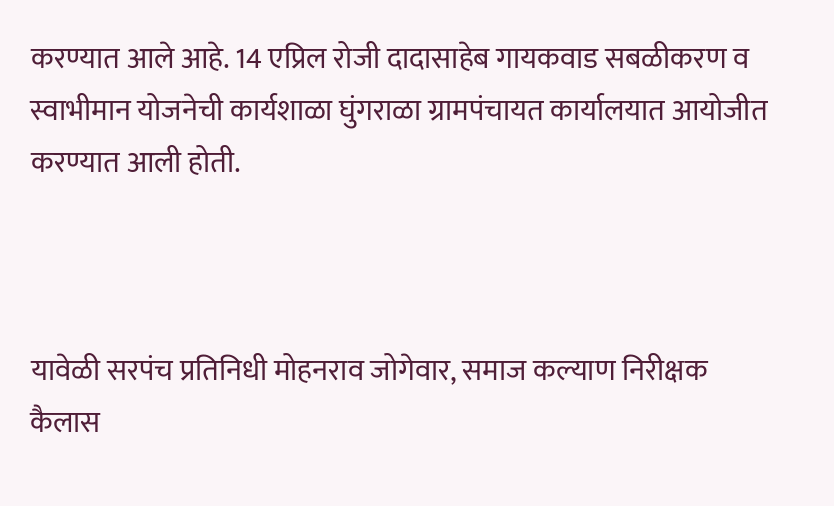करण्यात आले आहे. 14 एप्रिल रोजी दादासाहेब गायकवाड सबळीकरण व स्वाभीमान योजनेची कार्यशाळा घुंगराळा ग्रामपंचायत कार्यालयात आयोजीत करण्यात आली होती.



यावेळी सरपंच प्रतिनिधी मोहनराव जोगेवार, समाज कल्याण निरीक्षक कैलास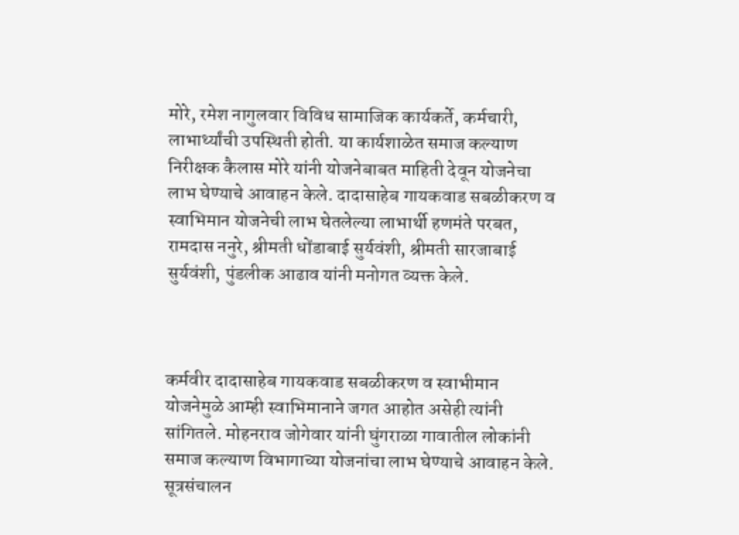मोरे, रमेश नागुलवार विविध सामाजिक कार्यकर्ते, कर्मचारी, लाभार्थ्यांची उपस्थिती होती. या कार्यशाळेत समाज कल्याण निरीक्षक कैलास मोरे यांनी योजनेबाबत माहिती देवून योजनेचा लाभ घेण्याचे आवाहन केले. दादासाहेब गायकवाड सबळीकरण व स्वाभिमान योजनेची लाभ घेतलेल्या लाभार्थी हणमंते परबत, रामदास ननुरे, श्रीमती धोंडाबाई सुर्यवंशी, श्रीमती सारजाबाई सुर्यवंशी, पुंडलीक आढाव यांनी मनोगत व्यक्त केले.



कर्मवीर दादासाहेब गायकवाड सबळीकरण व स्वाभीमान योजनेमुळे आम्ही स्वाभिमानाने जगत आहोत असेही त्यांनी सांगितले. मोहनराव जोगेवार यांनी घुंगराळा गावातील लोकांनी समाज कल्याण विभागाच्या योजनांचा लाभ घेण्याचे आवाहन केले. सूत्रसंचालन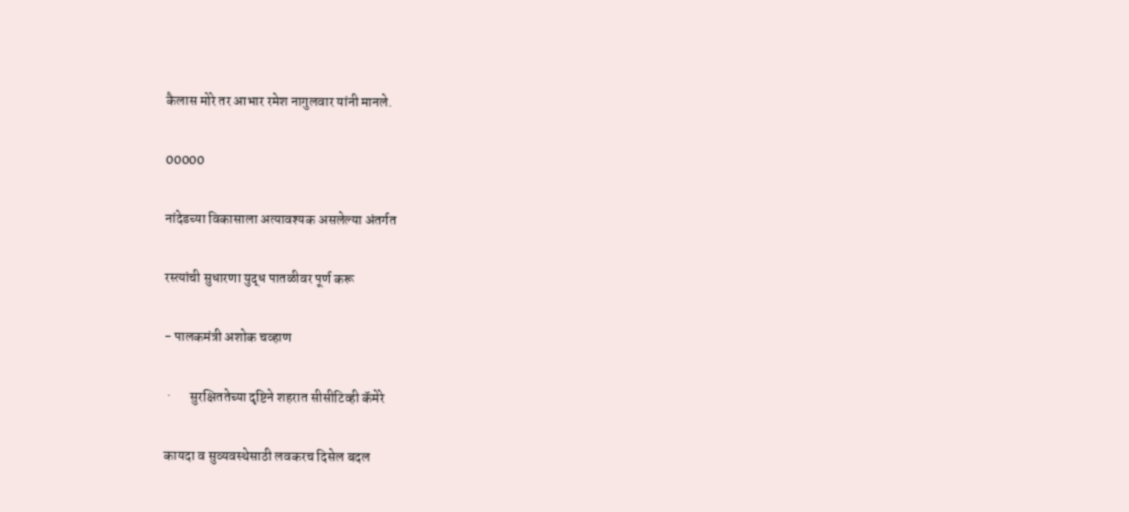कैलास मोरे तर आभार रमेश नागुलवार यांनी मानले.

00000

नांदेडच्या विकासाला अत्यावश्यक असलेल्या अंतर्गत

रस्त्यांची सुधारणा युद्ध पातळीवर पूर्ण करू

- पालकमंत्री अशोक चव्हाण

 ·       सुरक्षिततेच्या दृष्टिने शहरात सीसीट‍िव्ही कॅमेरे

कायदा व सुव्यवस्थेसाठी लवकरच दिसेल बदल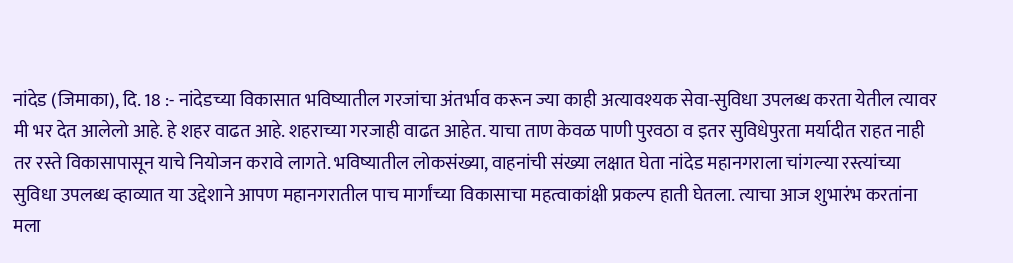नांदेड (जिमाका), दि. 18 :- नांदेडच्या विकासात भविष्यातील गरजांचा अंतर्भाव करून ज्या काही अत्यावश्यक सेवा-सुविधा उपलब्ध करता येतील त्यावर मी भर देत आलेलो आहे. हे शहर वाढत आहे. शहराच्या गरजाही वाढत आहेत. याचा ताण केवळ पाणी पुरवठा व इतर सुविधेपुरता मर्यादीत राहत नाही तर रस्ते विकासापासून याचे नियोजन करावे लागते. भविष्यातील लोकसंख्या, वाहनांची संख्या लक्षात घेता नांदेड महानगराला चांगल्या रस्त्यांच्या सुविधा उपलब्ध व्हाव्यात या उद्देशाने आपण महानगरातील पाच मार्गांच्या विकासाचा महत्वाकांक्षी प्रकल्प हाती घेतला. त्याचा आज शुभारंभ करतांना मला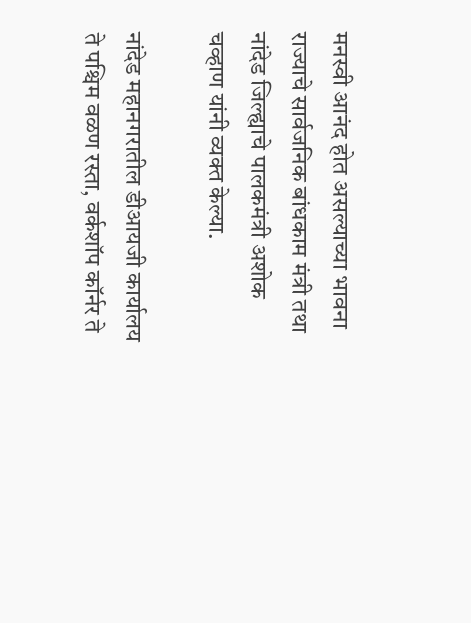मनस्वी आनंद होत असल्याच्या भावना राज्याचे सार्वजनिक बांधकाम मंत्री तथा नांदेड जिल्ह्याचे पालकमंत्री अशोक चव्हाण यांनी व्यक्त केल्या.

नांदेड महानगरातील डीआयजी कार्यालय ते पश्चिम वळण रस्ता, वर्कशॉप कॉर्नर ते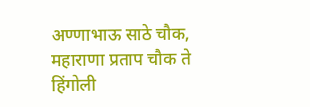अण्णाभाऊ साठे चौक, महाराणा प्रताप चौक ते हिंगोली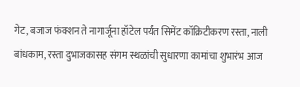गेट, बजाज फंक्शन ते नागार्जूना हॉटेल पर्यंत सिमेंट कॉक्रिटीकरण रस्ता, नाली बांधकाम, रस्ता दुभाजकासह संगम स्थळांची सुधारणा कामांचा शुभारंभ आज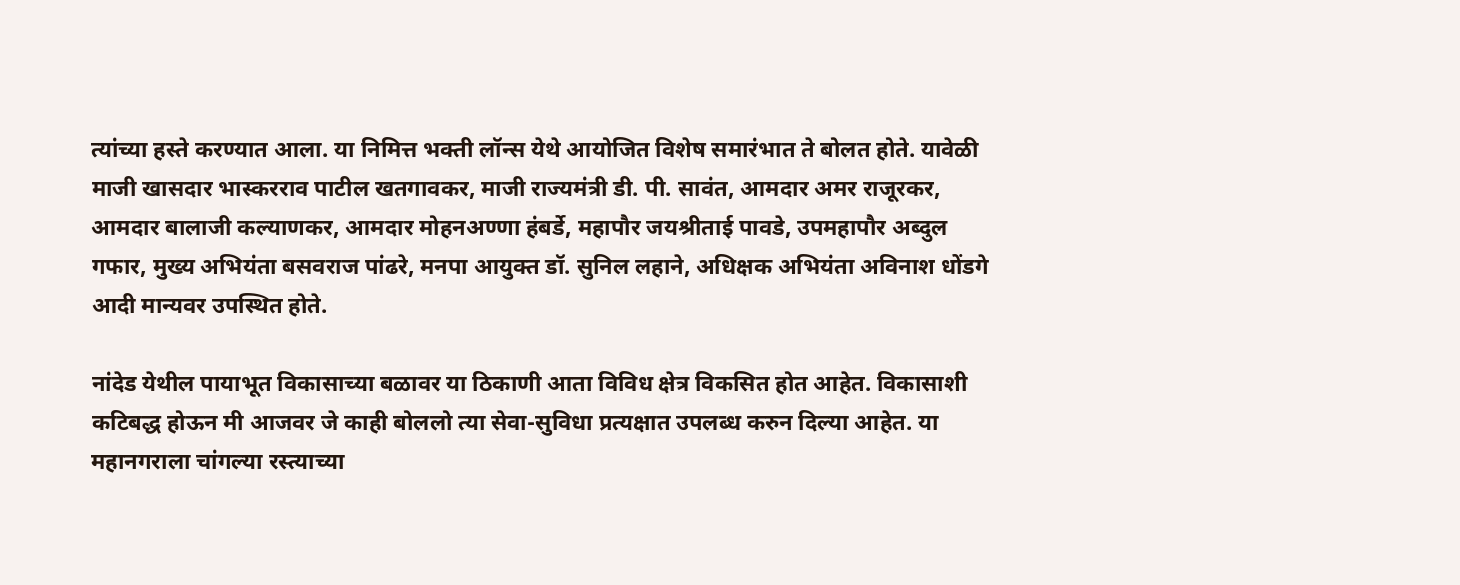त्यांच्या हस्ते करण्यात आला. या निमित्त भक्ती लॉन्स येथे आयोजित विशेष समारंभात ते बोलत होते. यावेळी माजी खासदार भास्करराव पाटील खतगावकर, माजी राज्यमंत्री डी. पी. सावंत, आमदार अमर राजूरकर, आमदार बालाजी कल्याणकर, आमदार मोहनअण्णा हंबर्डे, महापौर जयश्रीताई पावडे, उपमहापौर अब्दुल गफार, मुख्य अभियंता बसवराज पांढरे, मनपा आयुक्त डॉ. सुनिल लहाने, अधिक्षक अभियंता अविनाश धोंडगे आदी मान्यवर उपस्थित होते.

नांदेड येथील पायाभूत विकासाच्या बळावर या ठिकाणी आता विविध क्षेत्र विकसित होत आहेत. विकासाशी कटिबद्ध होऊन मी आजवर जे काही बोललो त्या सेवा-सुविधा प्रत्यक्षात उपलब्ध करुन दिल्या आहेत. या महानगराला चांगल्या रस्त्याच्या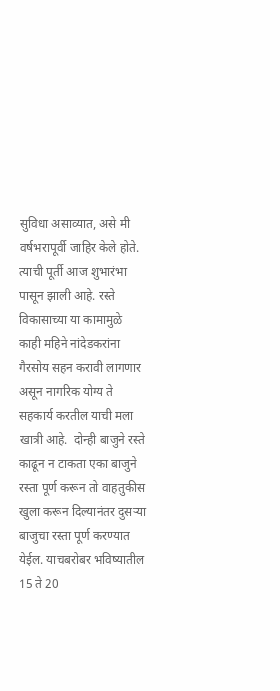सुविधा असाव्यात, असे मी वर्षभरापूर्वी जाहिर केले होते. त्याची पूर्ती आज शुभारंभा पासून झाली आहे. रस्ते विकासाच्या या कामामुळे काही महिने नांदेडकरांना गैरसोय सहन करावी लागणार असून नागरिक योग्य ते सहकार्य करतील याची मला खात्री आहे.  दोन्ही बाजुने रस्ते काढून न टाकता एका बाजुने रस्ता पूर्ण करून तो वाहतुकीस खुला करून दिल्यानंतर दुसऱ्या बाजुचा रस्ता पूर्ण करण्यात येईल. याचबरोबर भविष्यातील 15 ते 20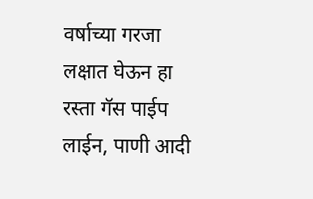वर्षाच्या गरजा लक्षात घेऊन हा रस्ता गॅस पाईप लाईन, पाणी आदी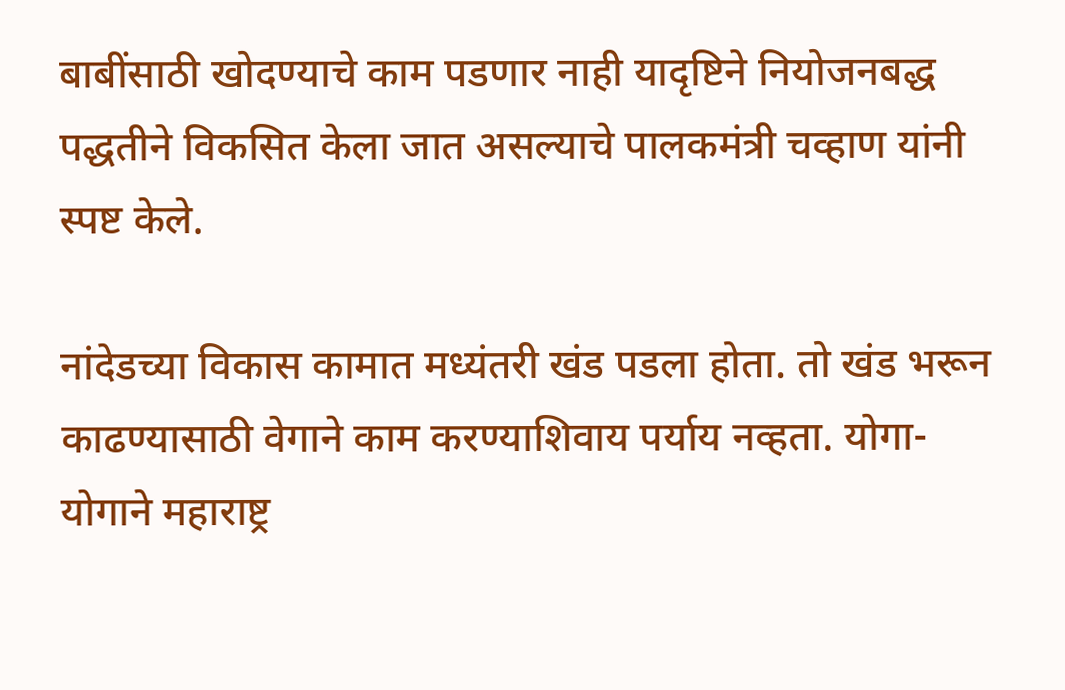बाबींसाठी खोदण्याचे काम पडणार नाही यादृष्टिने नियोजनबद्ध पद्धतीने विकसित केला जात असल्याचे पालकमंत्री चव्हाण यांनी स्पष्ट केले.

नांदेडच्या विकास कामात मध्यंतरी खंड पडला होता. तो खंड भरून काढण्यासाठी वेगाने काम करण्याशिवाय पर्याय नव्हता. योगा-योगाने महाराष्ट्र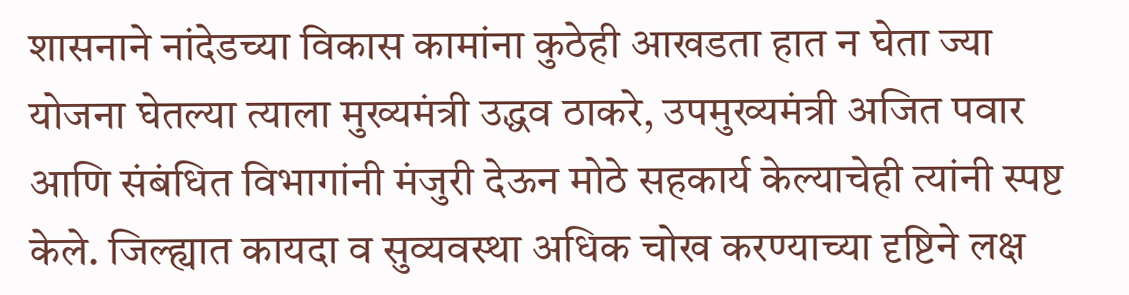शासनाने नांदेडच्या विकास कामांना कुठेही आखडता हात न घेता ज्या योजना घेतल्या त्याला मुख्यमंत्री उद्धव ठाकरे, उपमुख्यमंत्री अजित पवार आणि संबंधित विभागांनी मंजुरी देऊन मोठे सहकार्य केल्याचेही त्यांनी स्पष्ट केले. जिल्ह्यात कायदा व सुव्यवस्था अधिक चोख करण्याच्या दृष्टिने लक्ष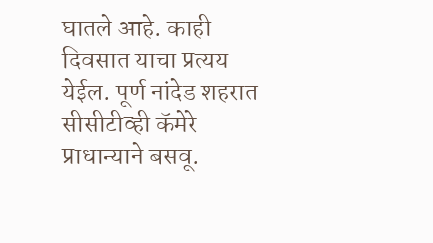घातले आहे. काही दिवसात याचा प्रत्यय येईल. पूर्ण नांदेड शहरात सीसीटीव्ही कॅमेरे प्राधान्याने बसवू.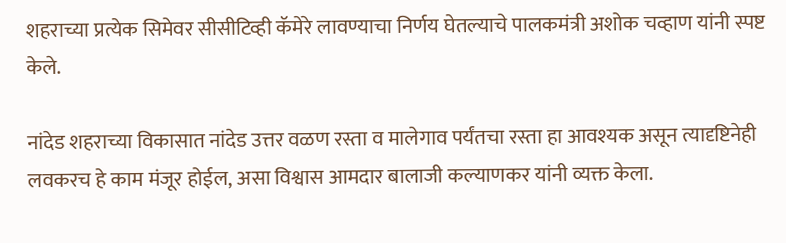शहराच्या प्रत्येक सिमेवर सीसीटिव्ही कॅमेरे लावण्याचा निर्णय घेतल्याचे पालकमंत्री अशोक चव्हाण यांनी स्पष्ट केले.

नांदेड शहराच्या विकासात नांदेड उत्तर वळण रस्ता व मालेगाव पर्यंतचा रस्ता हा आवश्यक असून त्यादृष्टिनेही लवकरच हे काम मंजूर होईल, असा विश्वास आमदार बालाजी कल्याणकर यांनी व्यक्त केला.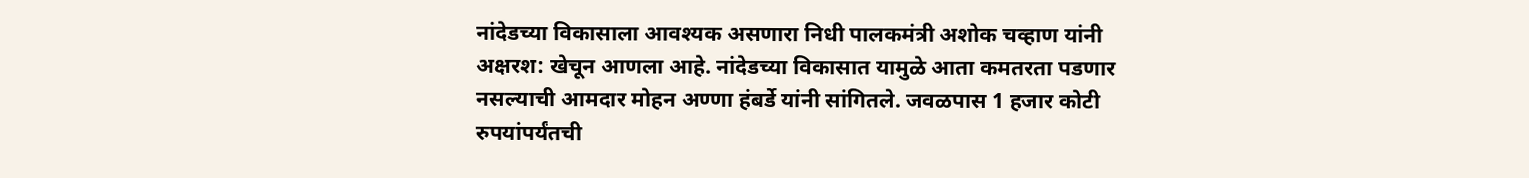नांदेडच्या विकासाला आवश्यक असणारा निधी पालकमंत्री अशोक चव्हाण यांनी अक्षरश: खेचून आणला आहे. नांदेडच्या विकासात यामुळे आता कमतरता पडणार नसल्याची आमदार मोहन अण्णा हंबर्डे यांनी सांगितले. जवळपास 1 हजार कोटी रुपयांपर्यंतची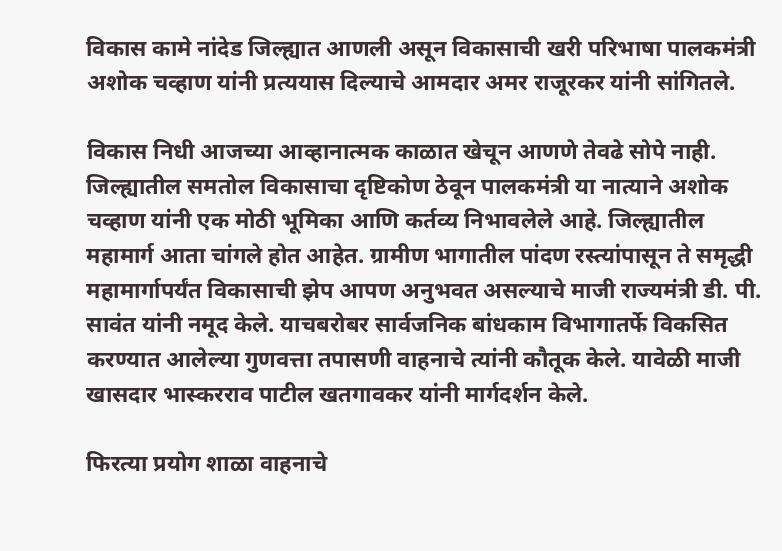विकास कामे नांदेड जिल्ह्यात आणली असून विकासाची खरी परिभाषा पालकमंत्री अशोक चव्हाण यांनी प्रत्ययास दिल्याचे आमदार अमर राजूरकर यांनी सांगितले.

विकास निधी आजच्या आव्हानात्मक काळात खेचून आणणे तेवढे सोपे नाही. जिल्ह्यातील समतोल विकासाचा दृष्टिकोण ठेवून पालकमंत्री या नात्याने अशोक चव्हाण यांनी एक मोठी भूमिका आणि कर्तव्य निभावलेले आहे. जिल्ह्यातील महामार्ग आता चांगले होत आहेत. ग्रामीण भागातील पांदण रस्त्यांपासून ते समृद्धी महामार्गापर्यंत विकासाची झेप आपण अनुभवत असल्याचे माजी राज्यमंत्री डी. पी. सावंत यांनी नमूद केले. याचबरोबर सार्वजनिक बांधकाम विभागातर्फे विकसित करण्यात आलेल्या गुणवत्ता तपासणी वाहनाचे त्यांनी कौतूक केले. यावेळी माजी खासदार भास्करराव पाटील खतगावकर यांनी मार्गदर्शन केले.

फिरत्या प्रयोग शाळा वाहनाचे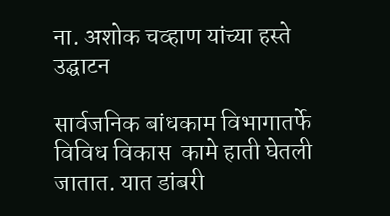ना. अशोक चव्हाण यांच्या हस्ते उद्घाटन

सार्वजनिक बांधकाम विभागातर्फे विविध विकास  कामे हाती घेतली जातात. यात डांबरी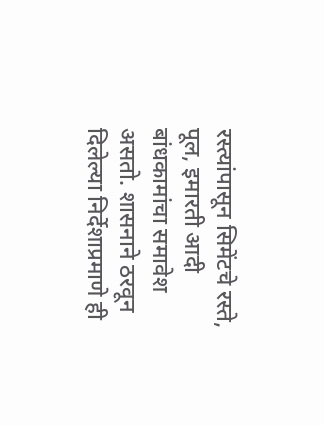रस्त्यांपासून सिमेंटचे रस्ते, पूल, इमारती आदी बांधकामांचा समावेश असतो. शासनाने ठरवून दिलेल्या निर्देशाप्रमाणे ही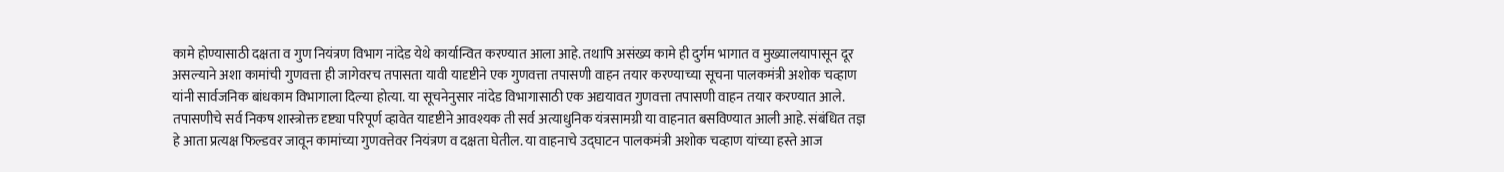कामे होण्यासाठी दक्षता व गुण नियंत्रण विभाग नांदेड येथे कार्यान्वित करण्यात आला आहे. तथापि असंख्य कामे ही दुर्गम भागात व मुख्यालयापासून दूर असल्याने अशा कामांची गुणवत्ता ही जागेवरच तपासता यावी यादृष्टीने एक गुणवत्ता तपासणी वाहन तयार करण्याच्या सूचना पालकमंत्री अशोक चव्हाण यांनी सार्वजनिक बांधकाम विभागाला दिल्या होत्या. या सूचनेनुसार नांदेड विभागासाठी एक अद्ययावत गुणवत्ता तपासणी वाहन तयार करण्यात आले. तपासणीचे सर्व निकष शास्त्रोक्त दृष्ट्या परिपूर्ण व्हावेत यादृष्टीने आवश्यक ती सर्व अत्याधुनिक यंत्रसामग्री या वाहनात बसविण्यात आली आहे. संबंधित तज्ञ हे आता प्रत्यक्ष फिल्डवर जावून कामांच्या गुणवत्तेवर नियंत्रण व दक्षता घेतील. या वाहनाचे उद्घाटन पालकमंत्री अशोक चव्हाण यांच्या हस्ते आज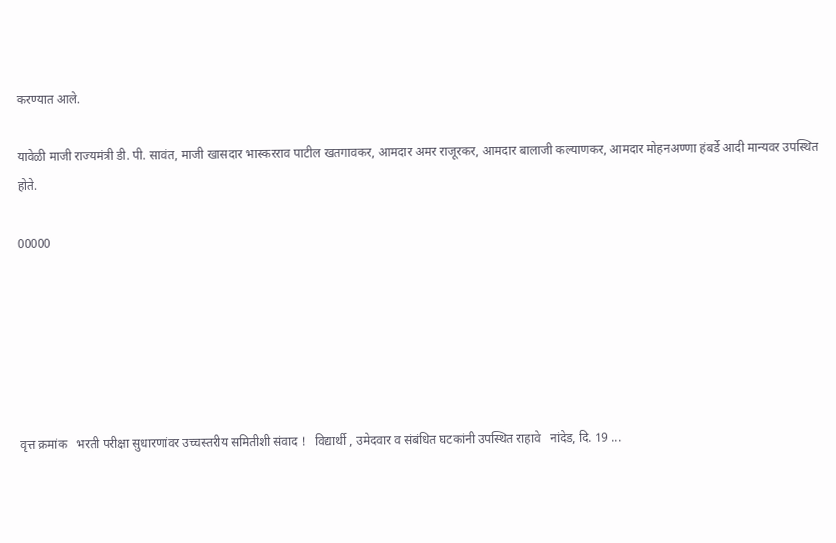करण्यात आले.

यावेळी माजी राज्यमंत्री डी. पी. सावंत, माजी खासदार भास्करराव पाटील खतगावकर, आमदार अमर राजूरकर, आमदार बालाजी कल्याणकर, आमदार मोहनअण्णा हंबर्डे आदी मान्यवर उपस्थित होते.

00000






वृत्त क्रमांक   भरती परीक्षा सुधारणांवर उच्चस्तरीय समितीशी संवाद !   विद्यार्थी , उमेदवार व संबंधित घटकांनी उपस्थित राहावे   नांदेड, दि. 19 ...